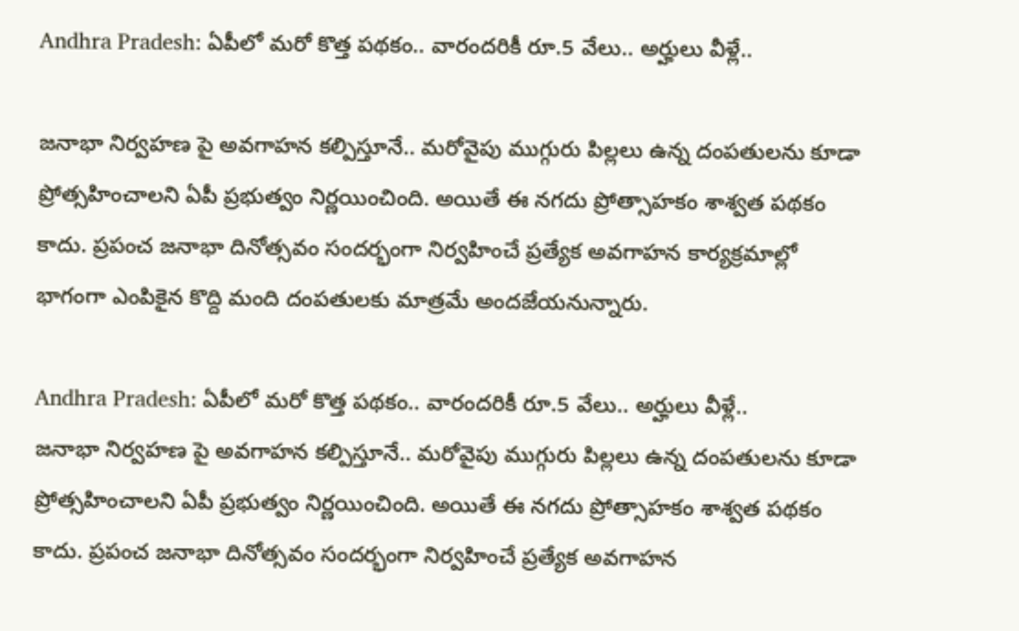Andhra Pradesh: ఏపీలో మరో కొత్త పథకం.. వారందరికీ రూ.5 వేలు.. అర్హులు వీళ్లే..

జనాభా నిర్వహణ పై అవగాహన కల్పిస్తూనే.. మరోవైపు ముగ్గురు పిల్లలు ఉన్న దంపతులను కూడా ప్రోత్సహించాలని ఏపీ ప్రభుత్వం నిర్ణయించింది. అయితే ఈ నగదు ప్రోత్సాహకం శాశ్వత పథకం కాదు. ప్రపంచ జనాభా దినోత్సవం సందర్భంగా నిర్వహించే ప్రత్యేక అవగాహన కార్యక్రమాల్లో భాగంగా ఎంపికైన కొద్ది మంది దంపతులకు మాత్రమే అందజేయనున్నారు.

Andhra Pradesh: ఏపీలో మరో కొత్త పథకం.. వారందరికీ రూ.5 వేలు.. అర్హులు వీళ్లే..
జనాభా నిర్వహణ పై అవగాహన కల్పిస్తూనే.. మరోవైపు ముగ్గురు పిల్లలు ఉన్న దంపతులను కూడా ప్రోత్సహించాలని ఏపీ ప్రభుత్వం నిర్ణయించింది. అయితే ఈ నగదు ప్రోత్సాహకం శాశ్వత పథకం కాదు. ప్రపంచ జనాభా దినోత్సవం సందర్భంగా నిర్వహించే ప్రత్యేక అవగాహన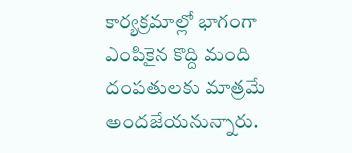కార్యక్రమాల్లో భాగంగా ఎంపికైన కొద్ది మంది దంపతులకు మాత్రమే అందజేయనున్నారు.